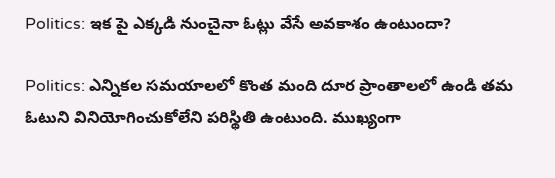Politics: ఇక పై ఎక్కడి నుంచైనా ఓట్లు వేసే అవకాశం ఉంటుందా?

Politics: ఎన్నికల సమయాలలో కొంత మంది దూర ప్రాంతాలలో ఉండి తమ ఓటుని వినియోగించుకోలేని పరిస్థితి ఉంటుంది. ముఖ్యంగా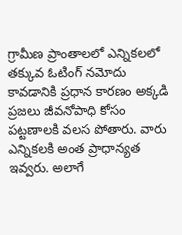గ్రామీణ ప్రాంతాలలో ఎన్నికలలో తక్కువ ఓటింగ్ నమోదు కావడానికి ప్రధాన కారణం అక్కడి ప్రజలు జీవనోపాధి కోసం పట్టణాలకి వలస పోతారు. వారు ఎన్నికలకి అంత ప్రాధాన్యత ఇవ్వరు. అలాగే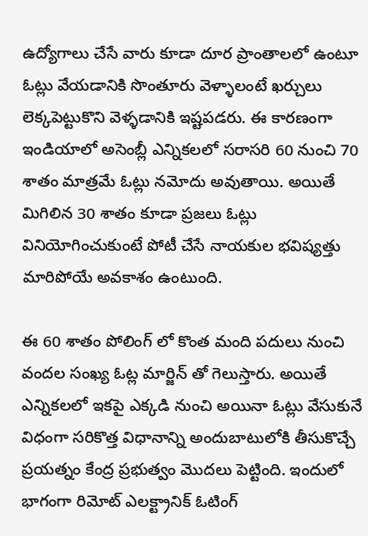ఉద్యోగాలు చేసే వారు కూడా దూర ప్రాంతాలలో ఉంటూ ఓట్లు వేయడానికి సొంతూరు వెళ్ళాలంటే ఖర్చులు లెక్కపెట్టుకొని వెళ్ళడానికి ఇష్టపడరు. ఈ కారణంగా ఇండియాలో అసెంబ్లీ ఎన్నికలలో సరాసరి 60 నుంచి 70 శాతం మాత్రమే ఓట్లు నమోదు అవుతాయి. అయితే మిగిలిన 30 శాతం కూడా ప్రజలు ఓట్లు వినియోగించుకుంటే పోటీ చేసే నాయకుల భవిష్యత్తు మారిపోయే అవకాశం ఉంటుంది.

ఈ 60 శాతం పోలింగ్ లో కొంత మంది పదులు నుంచి వందల సంఖ్య ఓట్ల మార్జిన్ తో గెలుస్తారు. అయితే ఎన్నికలలో ఇకపై ఎక్కడి నుంచి అయినా ఓట్లు వేసుకునే విధంగా సరికొత్త విధానాన్ని అందుబాటులోకి తీసుకొచ్చే ప్రయత్నం కేంద్ర ప్రభుత్వం మొదలు పెట్టింది. ఇందులో భాగంగా రిమోట్ ఎలక్ట్రానిక్ ఓటింగ్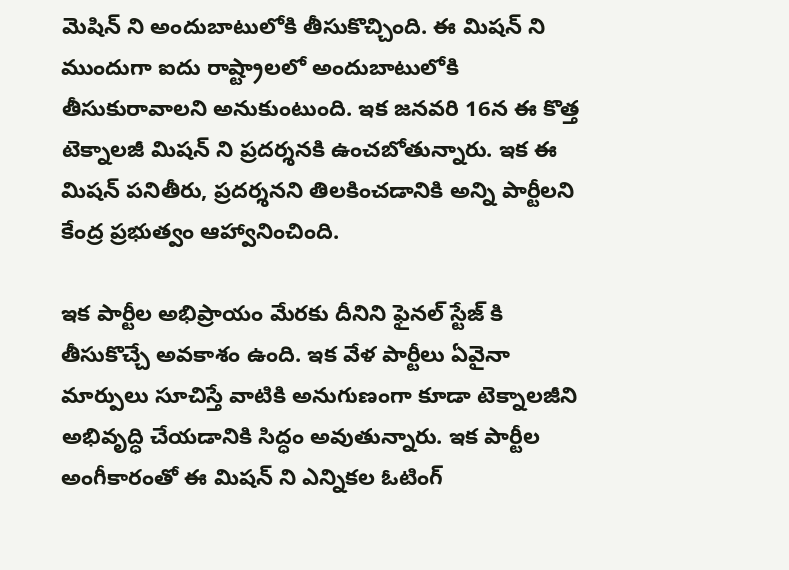మెషిన్ ని అందుబాటులోకి తీసుకొచ్చింది. ఈ మిషన్ ని ముందుగా ఐదు రాష్ట్రాలలో అందుబాటులోకి తీసుకురావాలని అనుకుంటుంది. ఇక జనవరి 16న ఈ కొత్త టెక్నాలజీ మిషన్ ని ప్రదర్శనకి ఉంచబోతున్నారు. ఇక ఈ మిషన్ పనితీరు, ప్రదర్శనని తిలకించడానికి అన్ని పార్టీలని కేంద్ర ప్రభుత్వం ఆహ్వానించింది.

ఇక పార్టీల అభిప్రాయం మేరకు దీనిని ఫైనల్ స్టేజ్ కి తీసుకొచ్చే అవకాశం ఉంది. ఇక వేళ పార్టీలు ఏవైనా మార్పులు సూచిస్తే వాటికి అనుగుణంగా కూడా టెక్నాలజీని అభివృద్ధి చేయడానికి సిద్ధం అవుతున్నారు. ఇక పార్టీల అంగీకారంతో ఈ మిషన్ ని ఎన్నికల ఓటింగ్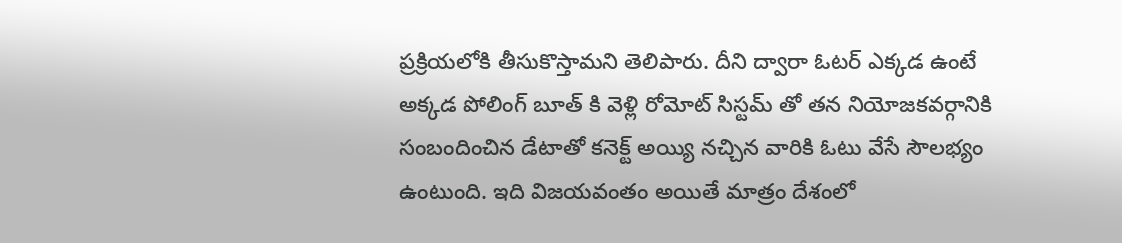ప్రక్రియలోకి తీసుకొస్తామని తెలిపారు. దీని ద్వారా ఓటర్ ఎక్కడ ఉంటే అక్కడ పోలింగ్ బూత్ కి వెళ్లి రోమోట్ సిస్టమ్ తో తన నియోజకవర్గానికి సంబందించిన డేటాతో కనెక్ట్ అయ్యి నచ్చిన వారికి ఓటు వేసే సౌలభ్యం ఉంటుంది. ఇది విజయవంతం అయితే మాత్రం దేశంలో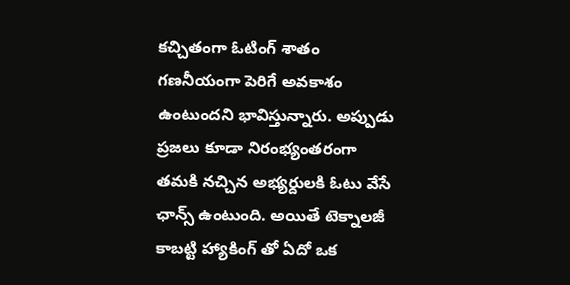కచ్చితంగా ఓటింగ్ శాతం గణనీయంగా పెరిగే అవకాశం ఉంటుందని భావిస్తున్నారు. అప్పుడు ప్రజలు కూడా నిరంభ్యంతరంగా తమకి నచ్చిన అభ్యర్దులకి ఓటు వేసే ఛాన్స్ ఉంటుంది. అయితే టెక్నాలజీ కాబట్టి హ్యాకింగ్ తో ఏదో ఒక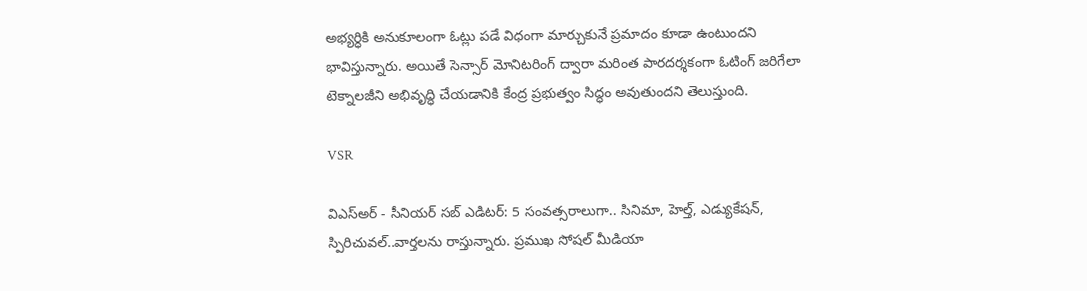అభ్యర్ధికి అనుకూలంగా ఓట్లు పడే విధంగా మార్చుకునే ప్రమాదం కూడా ఉంటుందని భావిస్తున్నారు. అయితే సెన్సార్ మోనిటరింగ్ ద్వారా మరింత పారదర్శకంగా ఓటింగ్ జరిగేలా టెక్నాలజీని అభివృద్ధి చేయడానికి కేంద్ర ప్రభుత్వం సిద్ధం అవుతుందని తెలుస్తుంది.

VSR

విఎస్అర్ - సీనియర్ సబ్ ఎడిటర్: 5 సంవత్సరాలుగా.. సినిమా, హెల్త్, ఎడ్యుకేషన్, స్పిరిచువల్..వార్తలను రాస్తున్నారు. ప్రముఖ సోషల్ మీడియా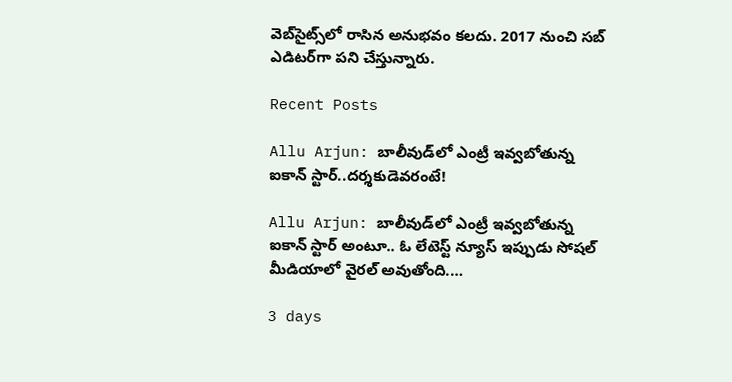వెబ్‌సైట్స్‌లో రాసిన అనుభవం కలదు. 2017 నుంచి సబ్ ఎడిటర్‌గా పని చేస్తున్నారు.

Recent Posts

Allu Arjun: బాలీవుడ్‌లో ఎంట్రీ ఇవ్వబోతున్న ఐకాన్ స్టార్..దర్శకుడెవరంటే!

Allu Arjun: బాలీవుడ్‌లో ఎంట్రీ ఇవ్వబోతున్న ఐకాన్ స్టార్ అంటూ.. ఓ లేటెస్ట్ న్యూస్ ఇప్పుడు సోషల్ మీడియాలో వైరల్ అవుతోంది.…

3 days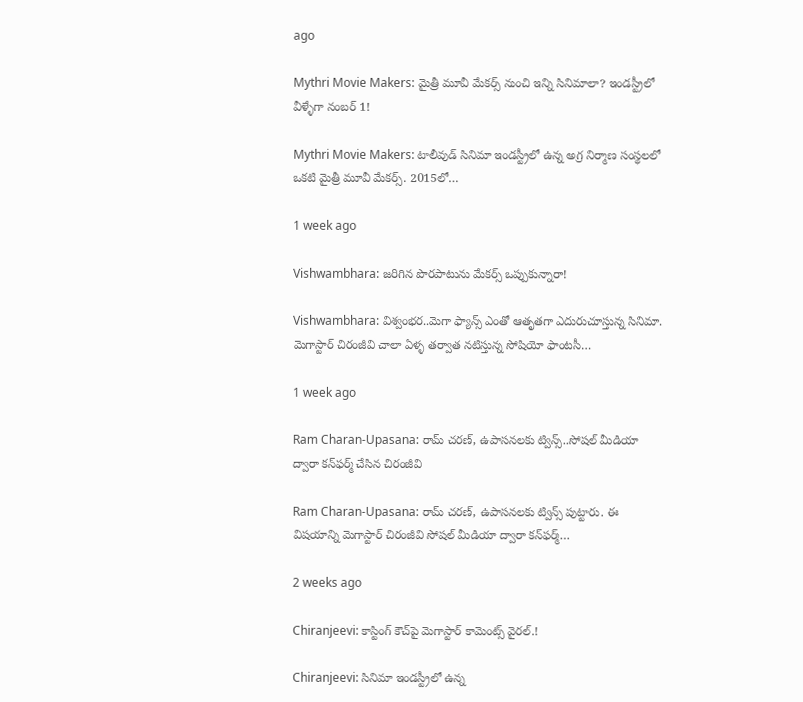ago

Mythri Movie Makers: మైత్రీ మూవీ మేకర్స్ నుంచి ఇన్ని సినిమాలా? ఇండస్ట్రీలో వీళ్ళేగా నంబర్ 1!

Mythri Movie Makers: టాలీవుడ్ సినిమా ఇండస్ట్రీలో ఉన్న అగ్ర నిర్మాణ సంస్థలలో ఒకటి మైత్రీ మూవీ మేకర్స్. 2015లో…

1 week ago

Vishwambhara: జరిగిన పొరపాటును మేకర్స్ ఒప్పుకున్నారా!

Vishwambhara: విశ్వంభర..మెగా ఫ్యాన్స్ ఎంతో ఆతృతగా ఎదురుచూస్తున్న సినిమా. మెగాస్టార్ చిరంజీవి చాలా ఏళ్ళ తర్వాత నటిస్తున్న సోషియో ఫాంటసీ…

1 week ago

Ram Charan-Upasana: రామ్ చరణ్, ఉపాసనలకు ట్విన్స్..సోషల్ మీడియా ద్వారా కన్‌ఫర్మ్ చేసిన చిరంజీవి

Ram Charan-Upasana: రామ్ చరణ్, ఉపాసనలకు ట్విన్స్ పుట్టారు. ఈ విషయాన్ని మెగాస్టార్ చిరంజీవి సోషల్ మీడియా ద్వారా కన్‌ఫర్మ్…

2 weeks ago

Chiranjeevi: కాస్టింగ్ కౌచ్‌పై మెగాస్టార్ కామెంట్స్ వైరల్.!

Chiranjeevi: సినిమా ఇండస్ట్రీలో ఉన్న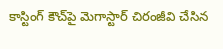కాస్టింగ్ కౌచ్‌పై మెగాస్టార్ చిరంజీవి చేసిన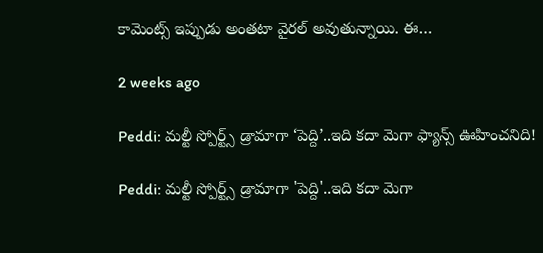కామెంట్స్ ఇప్పుడు అంతటా వైరల్ అవుతున్నాయి. ఈ…

2 weeks ago

Peddi: మల్టీ స్పోర్ట్స్ డ్రామాగా ‘పెద్ది’..ఇది కదా మెగా ఫ్యాన్స్ ఊహించనిది!

Peddi: మల్టీ స్పోర్ట్స్ డ్రామాగా 'పెద్ది'..ఇది కదా మెగా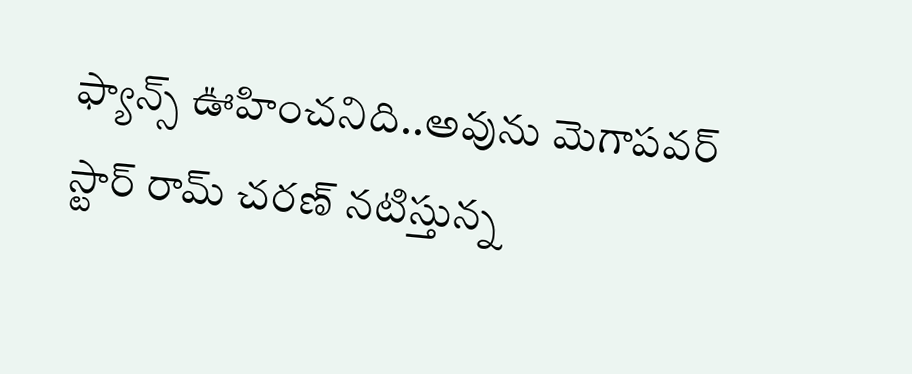ఫ్యాన్స్ ఊహించనిది..అవును మెగాపవర్ స్టార్ రామ్ చరణ్ నటిస్తున్న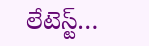లేటెస్ట్…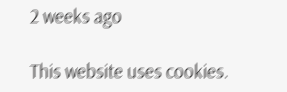2 weeks ago

This website uses cookies.